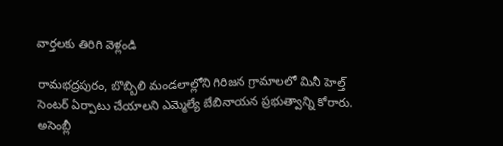వార్తలకు తిరిగి వెళ్లండి

రామభద్రపురం, బొబ్బిలి మండలాల్లోని గిరిజన గ్రామాలలో మినీ హెల్త్ సెంటర్ ఏర్పాటు చేయాలని ఎమ్మెల్యే బేబినాయన ప్రభుత్వాన్ని కోరారు.
అసెంబ్లీ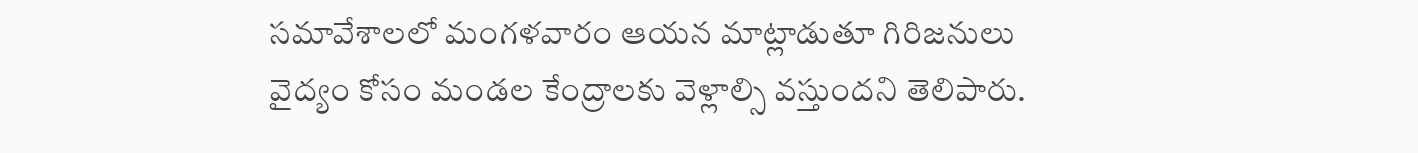సమావేశాలలో మంగళవారం ఆయన మాట్లాడుతూ గిరిజనులు వైద్యం కోసం మండల కేంద్రాలకు వెళ్లాల్సి వస్తుందని తెలిపారు.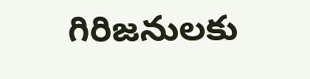గిరిజనులకు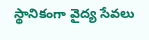స్థానికంగా వైద్య సేవలు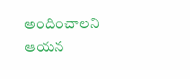అందించాలని ఆయన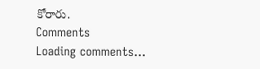కోరారు.
Comments
Loading comments...